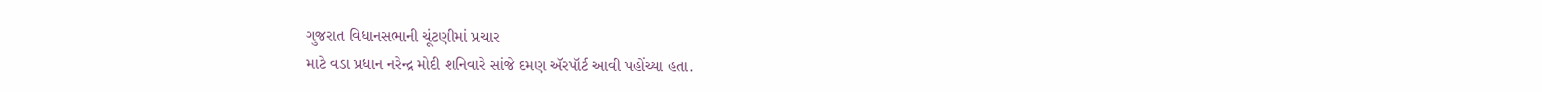ગુજરાત વિધાનસભાની ચૂંટણીમાં પ્રચાર
માટે વડા પ્રધાન નરેન્દ્ર મોદી શનિવારે સાંજે દમણ ઍરપૉર્ટ આવી પહોંચ્યા હતા.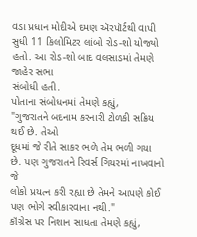વડા પ્રધાન મોદીએ દમણ ઍરપૉર્ટથી વાપી
સુધી 11 કિલોમિટર લાંબો રોડ-શો યોજ્યો હતો. આ રોડ-શો બાદ વલસાડમાં તેમણે જાહેર સભા
સંબોધી હતી.
પોતાના સંબોધનમાં તેમણે કહ્યું,
"ગુજરાતને બદનામ કરનારી ટોળકી સક્રિય થઈ છે. તેઓ
દૂધમાં જે રીતે સાકર ભળે તેમ ભળી ગયા છે. પણ ગુજરાતને રિવર્સ ગિયરમાં નાખવાનો જે
લોકો પ્રયત્ન કરી રહ્યા છે તેમને આપણે કોઈ પણ ભોગે સ્વીકારવાના નથી."
કૉંગ્રેસ પર નિશાન સાધતા તેમણે કહ્યું,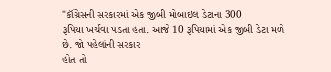"કૉંગ્રેસની સરકારમાં એક જીબી મોબાઇલ ડેટાના 300
રૂપિયા ખર્ચવા પડતા હતા. આજે 10 રૂપિયામાં એક જીબી ડેટા મળે છે. જો પહેલાંની સરકાર
હોત તો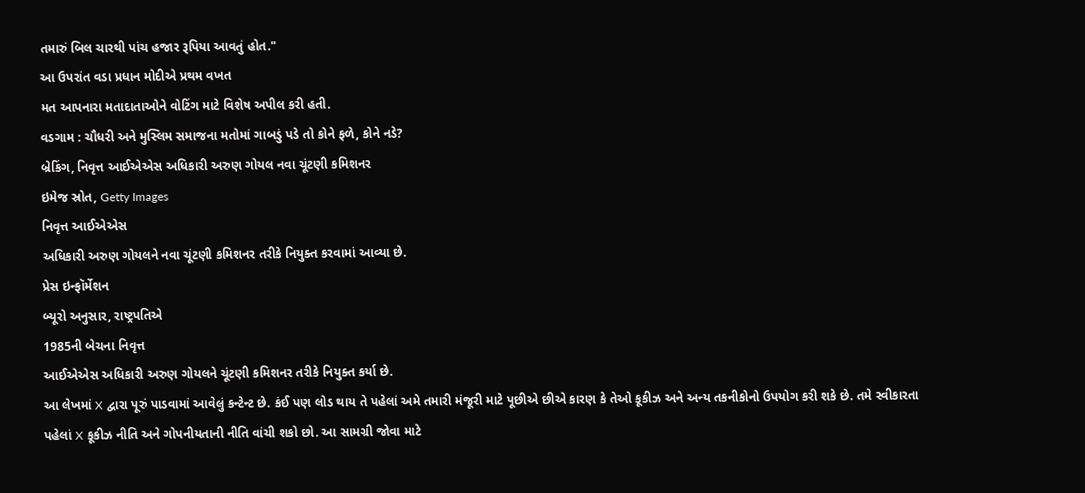તમારું બિલ ચારથી પાંચ હજાર રૂપિયા આવતું હોત."
આ ઉપરાંત વડા પ્રધાન મોદીએ પ્રથમ વખત
મત આપનારા મતાદાતાઓને વોટિંગ માટે વિશેષ અપીલ કરી હતી.
વડગામ : ચૌધરી અને મુસ્લિમ સમાજના મતોમાં ગાબડું પડે તો કોને ફળે, કોને નડે?
બ્રેકિંગ, નિવૃત્ત આઈએએસ અધિકારી અરુણ ગોયલ નવા ચૂંટણી કમિશનર
ઇમેજ સ્રોત, Getty Images
નિવૃત્ત આઈએએસ
અધિકારી અરુણ ગોયલને નવા ચૂંટણી કમિશનર તરીકે નિયુક્ત કરવામાં આવ્યા છે.
પ્રેસ ઇન્ફૉર્મેશન
બ્યૂરો અનુસાર, રાષ્ટ્રપતિએ
1985ની બેચના નિવૃત્ત
આઈએએસ અધિકારી અરુણ ગોયલને ચૂંટણી કમિશનર તરીકે નિયુક્ત કર્યા છે.
આ લેખમાં X દ્વારા પૂરું પાડવામાં આવેલું કન્ટેન્ટ છે. કંઈ પણ લોડ થાય તે પહેલાં અમે તમારી મંજૂરી માટે પૂછીએ છીએ કારણ કે તેઓ કૂકીઝ અને અન્ય તકનીકોનો ઉપયોગ કરી શકે છે. તમે સ્વીકારતા પહેલાં X કૂકીઝ નીતિ અને ગોપનીયતાની નીતિ વાંચી શકો છો. આ સામગ્રી જોવા માટે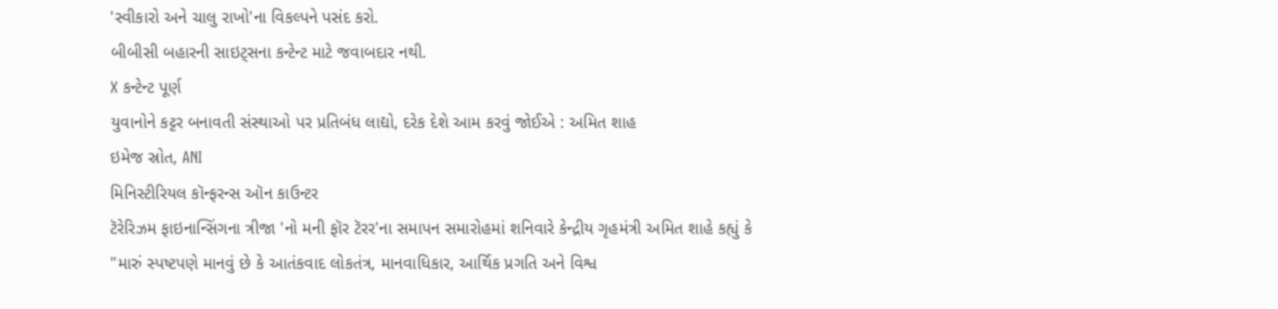'સ્વીકારો અને ચાલુ રાખો'ના વિકલ્પને પસંદ કરો.
બીબીસી બહારની સાઇટ્સના કન્ટેન્ટ માટે જવાબદાર નથી.
X કન્ટેન્ટ પૂર્ણ
યુવાનોને કટ્ટર બનાવતી સંસ્થાઓ પર પ્રતિબંધ લાદ્યો, દરેક દેશે આમ કરવું જોઈએ : અમિત શાહ
ઇમેજ સ્રોત, ANI
મિનિસ્ટીરિયલ કૉન્ફરન્સ ઑન કાઉન્ટર
ટૅરેરિઝમ ફાઇનાન્સિંગના ત્રીજા 'નો મની ફૉર ટૅરર'ના સમાપન સમારોહમાં શનિવારે કેન્દ્રીય ગૃહમંત્રી અમિત શાહે કહ્યું કે
"મારું સ્પષ્ટપણે માનવું છે કે આતંકવાદ લોકતંત્ર, માનવાધિકાર, આર્થિક પ્રગતિ અને વિશ્વ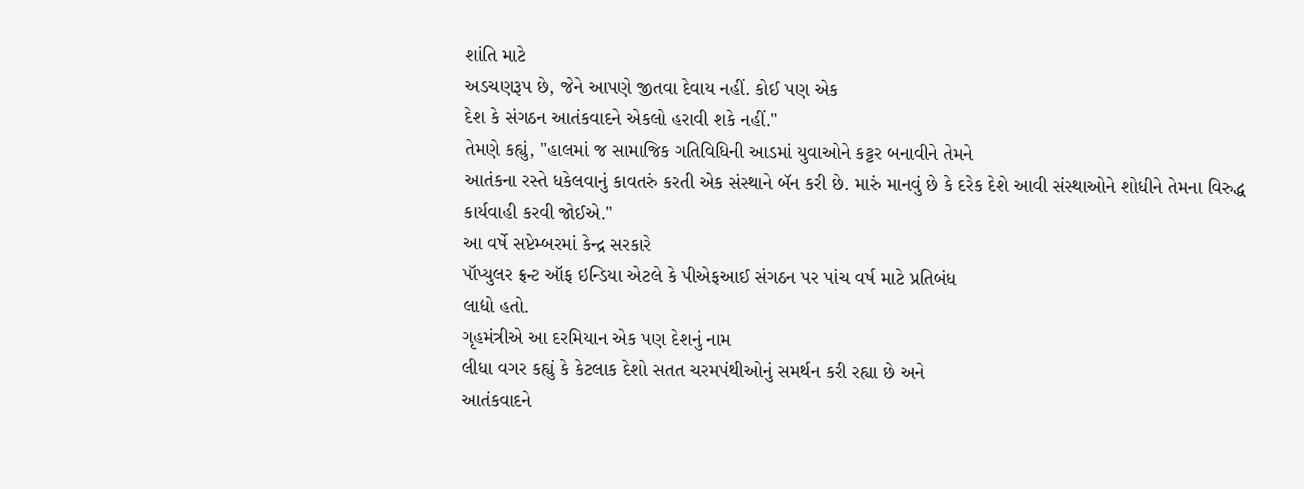શાંતિ માટે
અડચણરૂપ છે, જેને આપણે જીતવા દેવાય નહીં. કોઈ પણ એક
દેશ કે સંગઠન આતંકવાદને એકલો હરાવી શકે નહીં."
તેમણે કહ્યું, "હાલમાં જ સામાજિક ગતિવિધિની આડમાં યુવાઓને કટ્ટર બનાવીને તેમને
આતંકના રસ્તે ધકેલવાનું કાવતરું કરતી એક સંસ્થાને બૅન કરી છે. મારું માનવું છે કે દરેક દેશે આવી સંસ્થાઓને શોધીને તેમના વિરુદ્ધ
કાર્યવાહી કરવી જોઈએ."
આ વર્ષે સપ્ટેમ્બરમાં કેન્દ્ર સરકારે
પૉપ્યુલર ફ્રન્ટ ઑફ ઇન્ડિયા એટલે કે પીએફઆઈ સંગઠન પર પાંચ વર્ષ માટે પ્રતિબંધ
લાદ્યો હતો.
ગૃહમંત્રીએ આ દરમિયાન એક પણ દેશનું નામ
લીધા વગર કહ્યું કે કેટલાક દેશો સતત ચરમપંથીઓનું સમર્થન કરી રહ્યા છે અને
આતંકવાદને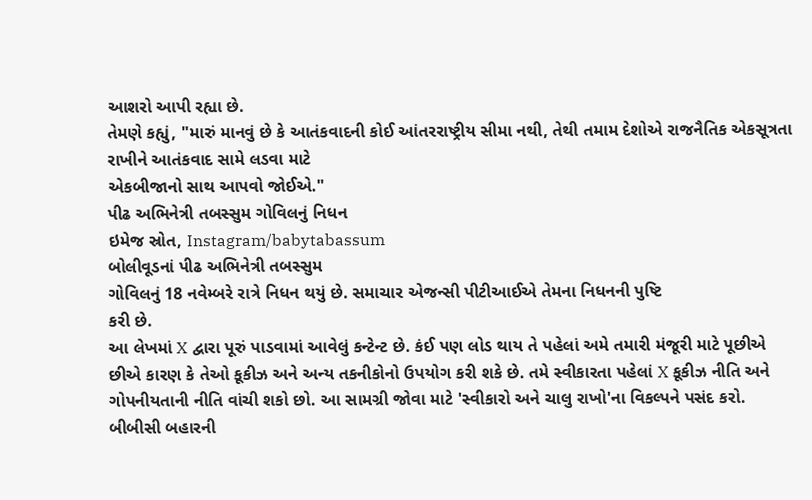આશરો આપી રહ્યા છે.
તેમણે કહ્યું, "મારું માનવું છે કે આતંકવાદની કોઈ આંતરરાષ્ટ્રીય સીમા નથી, તેથી તમામ દેશોએ રાજનૈતિક એકસૂત્રતા રાખીને આતંકવાદ સામે લડવા માટે
એકબીજાનો સાથ આપવો જોઈએ."
પીઢ અભિનેત્રી તબસ્સુમ ગોવિલનું નિધન
ઇમેજ સ્રોત, Instagram/babytabassum
બોલીવૂડનાં પીઢ અભિનેત્રી તબસ્સુમ
ગોવિલનું 18 નવેમ્બરે રાત્રે નિધન થયું છે. સમાચાર એજન્સી પીટીઆઈએ તેમના નિધનની પુષ્ટિ
કરી છે.
આ લેખમાં X દ્વારા પૂરું પાડવામાં આવેલું કન્ટેન્ટ છે. કંઈ પણ લોડ થાય તે પહેલાં અમે તમારી મંજૂરી માટે પૂછીએ છીએ કારણ કે તેઓ કૂકીઝ અને અન્ય તકનીકોનો ઉપયોગ કરી શકે છે. તમે સ્વીકારતા પહેલાં X કૂકીઝ નીતિ અને ગોપનીયતાની નીતિ વાંચી શકો છો. આ સામગ્રી જોવા માટે 'સ્વીકારો અને ચાલુ રાખો'ના વિકલ્પને પસંદ કરો.
બીબીસી બહારની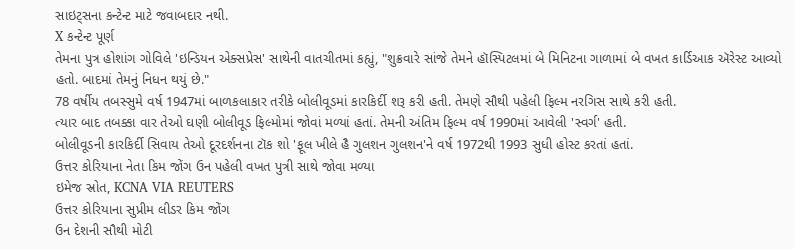સાઇટ્સના કન્ટેન્ટ માટે જવાબદાર નથી.
X કન્ટેન્ટ પૂર્ણ
તેમના પુત્ર હોશાંગ ગોવિલે 'ઇન્ડિયન એક્સપ્રેસ' સાથેની વાતચીતમાં કહ્યું, "શુક્રવારે સાંજે તેમને હૉસ્પિટલમાં બે મિનિટના ગાળામાં બે વખત કાર્ડિઆક ઍરેસ્ટ આવ્યો હતો. બાદમાં તેમનું નિધન થયું છે."
78 વર્ષીય તબસ્સુમે વર્ષ 1947માં બાળકલાકાર તરીકે બોલીવૂડમાં કારકિર્દી શરૂ કરી હતી. તેમણે સૌથી પહેલી ફિલ્મ નરગિસ સાથે કરી હતી.
ત્યાર બાદ તબક્કા વાર તેઓ ઘણી બોલીવૂડ ફિલ્મોમાં જોવાં મળ્યાં હતાં. તેમની અંતિમ ફિલ્મ વર્ષ 1990માં આવેલી 'સ્વર્ગ' હતી.
બોલીવૂડની કારકિર્દી સિવાય તેઓ દૂરદર્શનના ટૉક શો 'ફૂલ ખીલે હૈ ગુલશન ગુલશન'ને વર્ષ 1972થી 1993 સુધી હોસ્ટ કરતાં હતાં.
ઉત્તર કોરિયાના નેતા કિમ જોંગ ઉન પહેલી વખત પુત્રી સાથે જોવા મળ્યા
ઇમેજ સ્રોત, KCNA VIA REUTERS
ઉત્તર કોરિયાના સુપ્રીમ લીડર કિમ જોંગ
ઉન દેશની સૌથી મોટી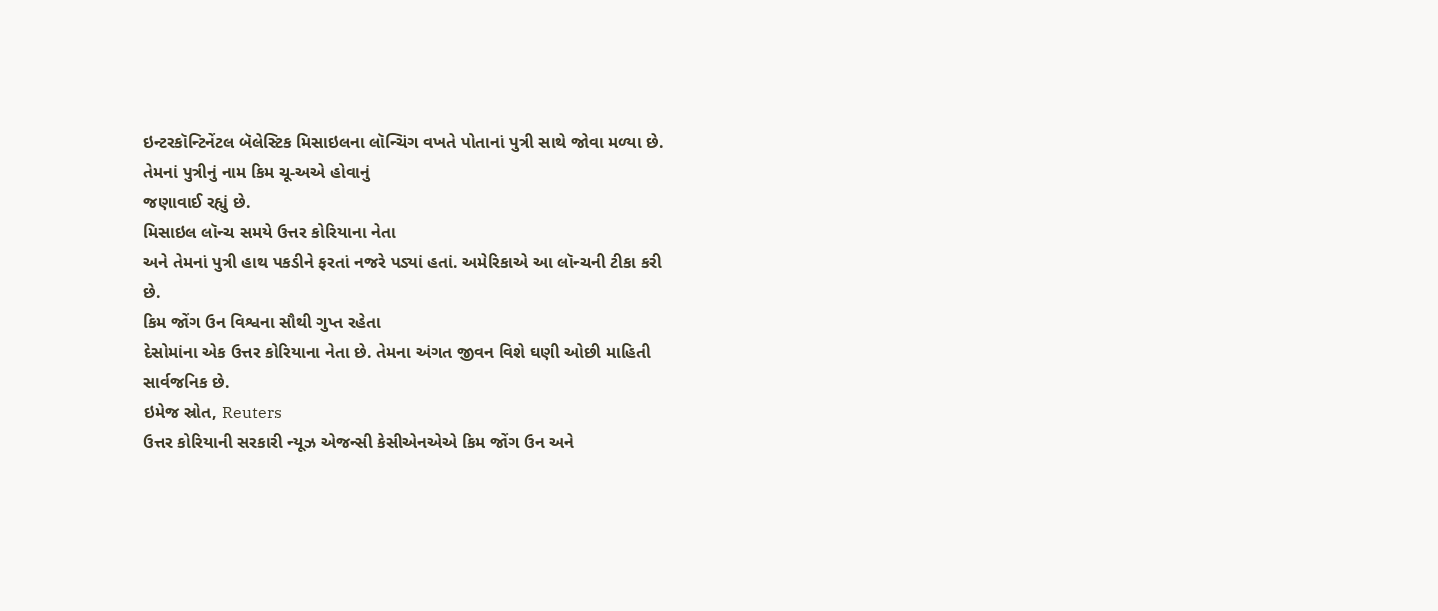ઇન્ટરકૉન્ટિનેંટલ બૅલેસ્ટિક મિસાઇલના લૉન્ચિંગ વખતે પોતાનાં પુત્રી સાથે જોવા મળ્યા છે.
તેમનાં પુત્રીનું નામ કિમ ચૂ-અએ હોવાનું
જણાવાઈ રહ્યું છે.
મિસાઇલ લૉન્ચ સમયે ઉત્તર કોરિયાના નેતા
અને તેમનાં પુત્રી હાથ પકડીને ફરતાં નજરે પડ્યાં હતાં. અમેરિકાએ આ લૉન્ચની ટીકા કરી
છે.
કિમ જોંગ ઉન વિશ્વના સૌથી ગુપ્ત રહેતા
દેસોમાંના એક ઉત્તર કોરિયાના નેતા છે. તેમના અંગત જીવન વિશે ઘણી ઓછી માહિતી
સાર્વજનિક છે.
ઇમેજ સ્રોત, Reuters
ઉત્તર કોરિયાની સરકારી ન્યૂઝ એજન્સી કેસીએનએએ કિમ જોંગ ઉન અને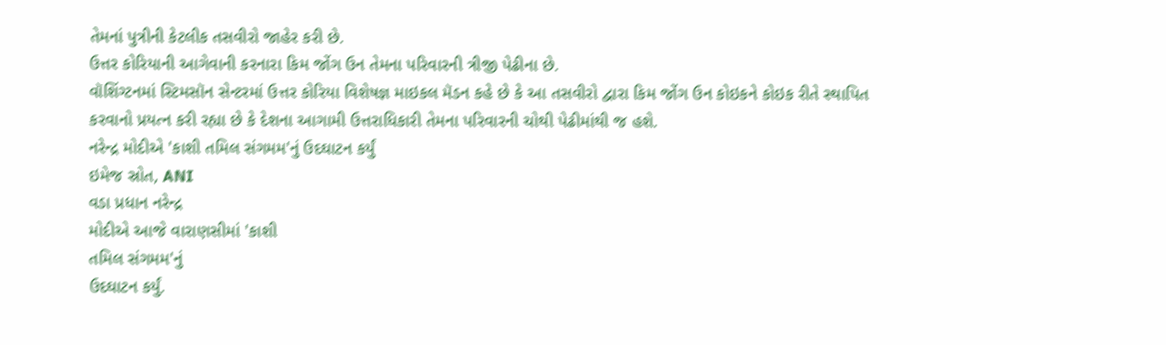તેમનાં પુત્રીની કેટલીક તસવીરો જાહેર કરી છે.
ઉત્તર કોરિયાની આગેવાની કરનારા કિમ જોંગ ઉન તેમના પરિવારની ત્રીજી પેઢીના છે.
વૉશિંગ્ટનમાં સ્ટિમસૉન સેન્ટરમાં ઉત્તર કોરિયા વિશેષજ્ઞ માઇકલ મૅડન કહે છે કે આ તસવીરો દ્વારા કિમ જોંગ ઉન કોઇકને કોઇક રીતે સ્થાપિત કરવાનો પ્રયત્ન કરી રહ્યા છે કે દેશના આગામી ઉત્તરાધિકારી તેમના પરિવારની ચોથી પેઢીમાંથી જ હશે.
નરેન્દ્ર મોદીએ 'કાશી તમિલ સંગમમ'નું ઉદઘાટન કર્યું
ઇમેજ સ્રોત, ANI
વડા પ્રધાન નરેન્દ્ર
મોદીએ આજે વારાણસીમાં 'કાશી
તમિલ સંગમમ'નું
ઉદઘાટન કર્યું.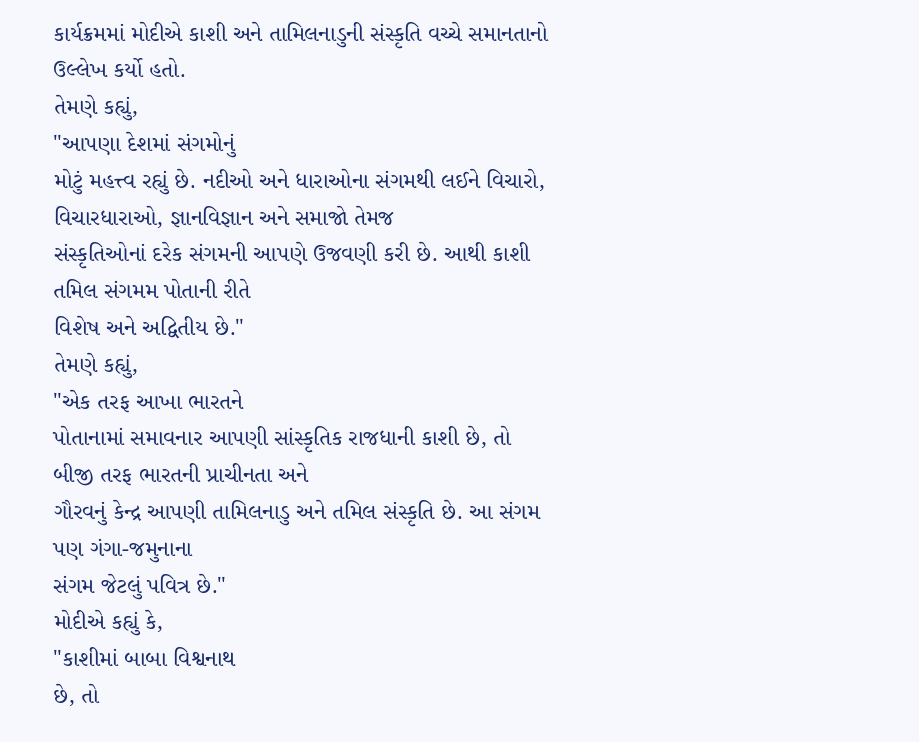કાર્યક્રમમાં મોદીએ કાશી અને તામિલનાડુની સંસ્કૃતિ વચ્ચે સમાનતાનો
ઉલ્લેખ કર્યો હતો.
તેમણે કહ્યું,
"આપણા દેશમાં સંગમોનું
મોટું મહત્ત્વ રહ્યું છે. નદીઓ અને ધારાઓના સંગમથી લઈને વિચારો, વિચારધારાઓ, જ્ઞાનવિજ્ઞાન અને સમાજો તેમજ
સંસ્કૃતિઓનાં દરેક સંગમની આપણે ઉજવણી કરી છે. આથી કાશી તમિલ સંગમમ પોતાની રીતે
વિશેષ અને અદ્વિતીય છે."
તેમણે કહ્યું,
"એક તરફ આખા ભારતને
પોતાનામાં સમાવનાર આપણી સાંસ્કૃતિક રાજધાની કાશી છે, તો બીજી તરફ ભારતની પ્રાચીનતા અને
ગૌરવનું કેન્દ્ર આપણી તામિલનાડુ અને તમિલ સંસ્કૃતિ છે. આ સંગમ પણ ગંગા-જમુનાના
સંગમ જેટલું પવિત્ર છે."
મોદીએ કહ્યું કે,
"કાશીમાં બાબા વિશ્વનાથ
છે, તો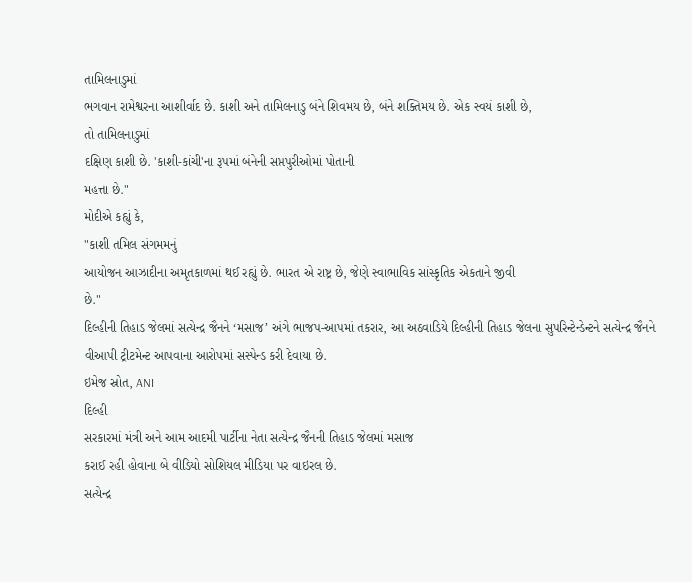તામિલનાડુમાં
ભગવાન રામેશ્વરના આશીર્વાદ છે. કાશી અને તામિલનાડુ બંને શિવમય છે, બંને શક્તિમય છે. એક સ્વયં કાશી છે,
તો તામિલનાડુમાં
દક્ષિણ કાશી છે. 'કાશી-કાંચી'ના રૂપમાં બંનેની સપ્તપુરીઓમાં પોતાની
મહત્તા છે."
મોદીએ કહ્યું કે,
"કાશી તમિલ સંગમમનું
આયોજન આઝાદીના અમૃતકાળમાં થઈ રહ્યું છે. ભારત એ રાષ્ટ્ર છે, જેણે સ્વાભાવિક સાંસ્કૃતિક એકતાને જીવી
છે."
દિલ્હીની તિહાડ જેલમાં સત્યેન્દ્ર જૈનને ‘મસાજ’ અંગે ભાજપ-આપમાં તકરાર, આ અઠવાડિયે દિલ્હીની તિહાડ જેલના સુપરિન્ટેન્ડેન્ટને સત્યેન્દ્ર જૈનને વીઆપી ટ્રીટમેન્ટ આપવાના આરોપમાં સસ્પેન્ડ કરી દેવાયા છે.
ઇમેજ સ્રોત, ANI
દિલ્હી
સરકારમાં મંત્રી અને આમ આદમી પાર્ટીના નેતા સત્યેન્દ્ર જૈનની તિહાડ જેલમાં મસાજ
કરાઈ રહી હોવાના બે વીડિયો સોશિયલ મીડિયા પર વાઇરલ છે.
સત્યેન્દ્ર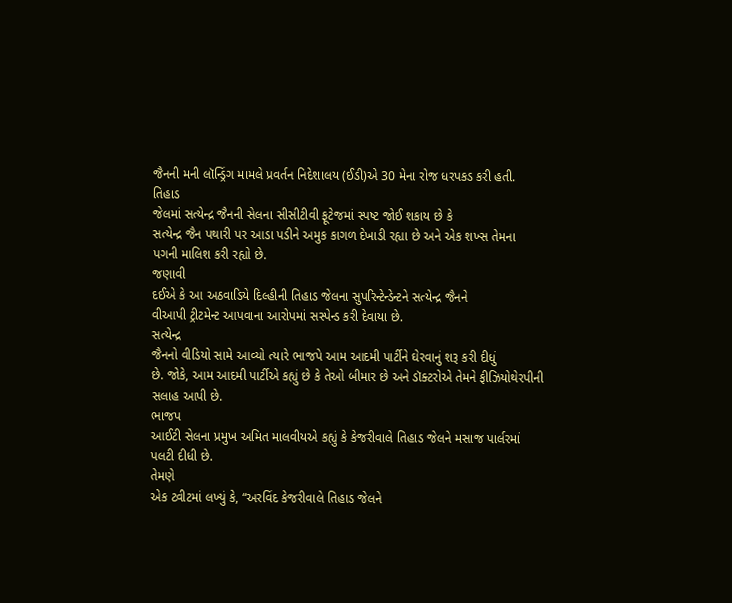જૈનની મની લૉન્ડ્રિંગ મામલે પ્રવર્તન નિદેશાલય (ઈડી)એ 30 મેના રોજ ધરપકડ કરી હતી.
તિહાડ
જેલમાં સત્યેન્દ્ર જૈનની સેલના સીસીટીવી ફૂટેજમાં સ્પષ્ટ જોઈ શકાય છે કે
સત્યેન્દ્ર જૈન પથારી પર આડા પડીને અમુક કાગળ દેખાડી રહ્યા છે અને એક શખ્સ તેમના
પગની માલિશ કરી રહ્યો છે.
જણાવી
દઈએ કે આ અઠવાડિયે દિલ્હીની તિહાડ જેલના સુપરિન્ટેન્ડેન્ટને સત્યેન્દ્ર જૈનને
વીઆપી ટ્રીટમેન્ટ આપવાના આરોપમાં સસ્પેન્ડ કરી દેવાયા છે.
સત્યેન્દ્ર
જૈનનો વીડિયો સામે આવ્યો ત્યારે ભાજપે આમ આદમી પાર્ટીને ઘેરવાનું શરૂ કરી દીધું
છે. જોકે, આમ આદમી પાર્ટીએ કહ્યું છે કે તેઓ બીમાર છે અને ડૉક્ટરોએ તેમને ફીઝિયોથેરપીની
સલાહ આપી છે.
ભાજપ
આઈટી સેલના પ્રમુખ અમિત માલવીયએ કહ્યું કે કેજરીવાલે તિહાડ જેલને મસાજ પાર્લરમાં
પલટી દીધી છે.
તેમણે
એક ટ્વીટમાં લખ્યું કે, “અરવિંદ કેજરીવાલે તિહાડ જેલને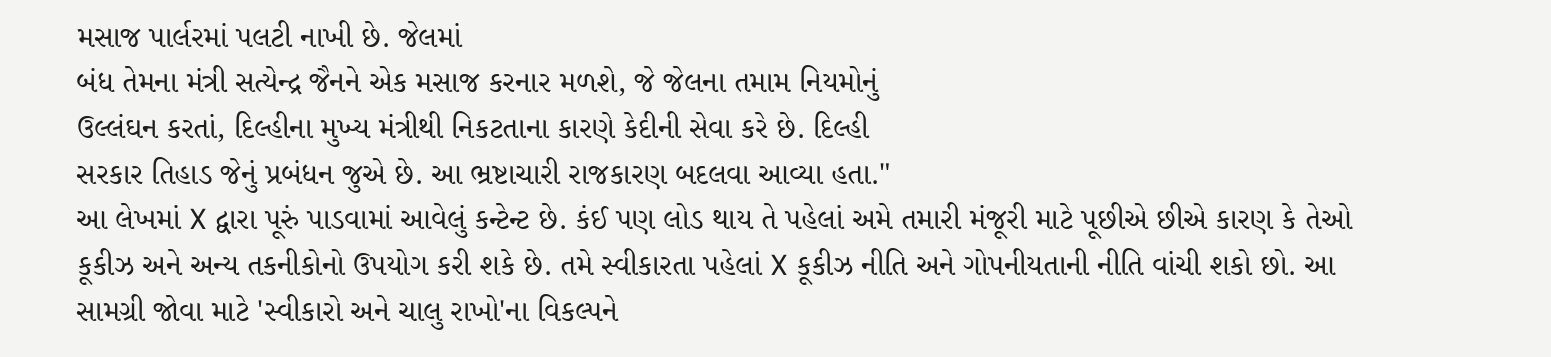મસાજ પાર્લરમાં પલટી નાખી છે. જેલમાં
બંધ તેમના મંત્રી સત્યેન્દ્ર જૈનને એક મસાજ કરનાર મળશે, જે જેલના તમામ નિયમોનું
ઉલ્લંઘન કરતાં, દિલ્હીના મુખ્ય મંત્રીથી નિકટતાના કારણે કેદીની સેવા કરે છે. દિલ્હી
સરકાર તિહાડ જેનું પ્રબંધન જુએ છે. આ ભ્રષ્ટાચારી રાજકારણ બદલવા આવ્યા હતા."
આ લેખમાં X દ્વારા પૂરું પાડવામાં આવેલું કન્ટેન્ટ છે. કંઈ પણ લોડ થાય તે પહેલાં અમે તમારી મંજૂરી માટે પૂછીએ છીએ કારણ કે તેઓ કૂકીઝ અને અન્ય તકનીકોનો ઉપયોગ કરી શકે છે. તમે સ્વીકારતા પહેલાં X કૂકીઝ નીતિ અને ગોપનીયતાની નીતિ વાંચી શકો છો. આ સામગ્રી જોવા માટે 'સ્વીકારો અને ચાલુ રાખો'ના વિકલ્પને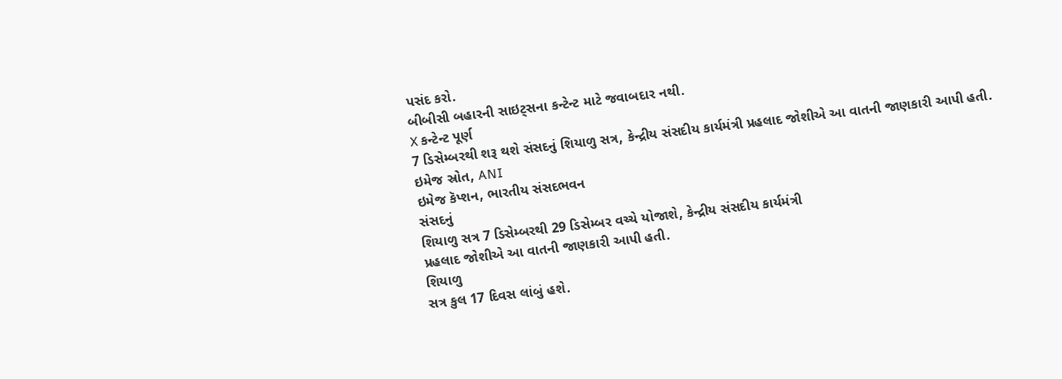પસંદ કરો.
બીબીસી બહારની સાઇટ્સના કન્ટેન્ટ માટે જવાબદાર નથી.
X કન્ટેન્ટ પૂર્ણ
7 ડિસેમ્બરથી શરૂ થશે સંસદનું શિયાળુ સત્ર, કેન્દ્રીય સંસદીય કાર્યમંત્રી પ્રહલાદ જોશીએ આ વાતની જાણકારી આપી હતી.
ઇમેજ સ્રોત, ANI
ઇમેજ કૅપ્શન, ભારતીય સંસદભવન
સંસદનું
શિયાળુ સત્ર 7 ડિસેમ્બરથી 29 ડિસેમ્બર વચ્ચે યોજાશે, કેન્દ્રીય સંસદીય કાર્યમંત્રી
પ્રહલાદ જોશીએ આ વાતની જાણકારી આપી હતી.
શિયાળુ
સત્ર કુલ 17 દિવસ લાંબું હશે.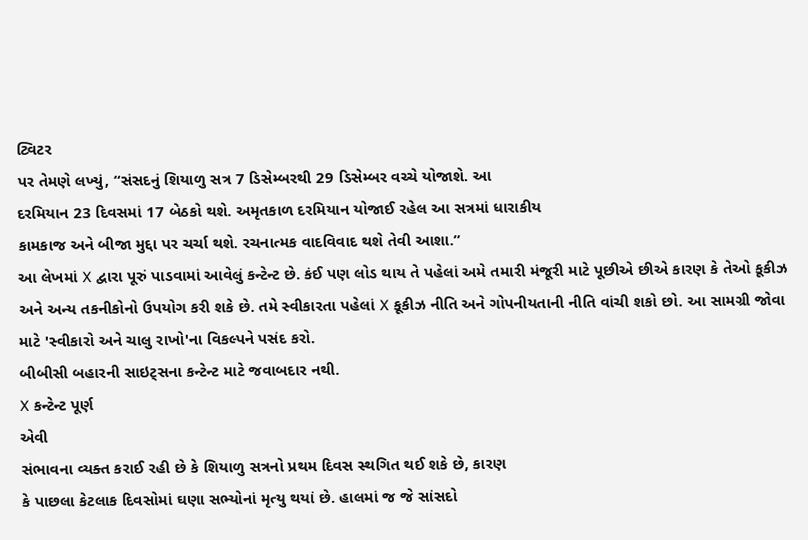ટ્વિટર
પર તેમણે લખ્યું, “સંસદનું શિયાળુ સત્ર 7 ડિસેમ્બરથી 29 ડિસેમ્બર વચ્ચે યોજાશે. આ
દરમિયાન 23 દિવસમાં 17 બેઠકો થશે. અમૃતકાળ દરમિયાન યોજાઈ રહેલ આ સત્રમાં ધારાકીય
કામકાજ અને બીજા મુદ્દા પર ચર્ચા થશે. રચનાત્મક વાદવિવાદ થશે તેવી આશા.”
આ લેખમાં X દ્વારા પૂરું પાડવામાં આવેલું કન્ટેન્ટ છે. કંઈ પણ લોડ થાય તે પહેલાં અમે તમારી મંજૂરી માટે પૂછીએ છીએ કારણ કે તેઓ કૂકીઝ અને અન્ય તકનીકોનો ઉપયોગ કરી શકે છે. તમે સ્વીકારતા પહેલાં X કૂકીઝ નીતિ અને ગોપનીયતાની નીતિ વાંચી શકો છો. આ સામગ્રી જોવા માટે 'સ્વીકારો અને ચાલુ રાખો'ના વિકલ્પને પસંદ કરો.
બીબીસી બહારની સાઇટ્સના કન્ટેન્ટ માટે જવાબદાર નથી.
X કન્ટેન્ટ પૂર્ણ
એવી
સંભાવના વ્યક્ત કરાઈ રહી છે કે શિયાળુ સત્રનો પ્રથમ દિવસ સ્થગિત થઈ શકે છે, કારણ
કે પાછલા કેટલાક દિવસોમાં ઘણા સભ્યોનાં મૃત્યુ થયાં છે. હાલમાં જ જે સાંસદો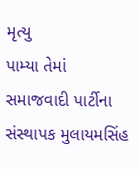મૃત્યુ
પામ્યા તેમાં સમાજવાદી પાર્ટીના સંસ્થાપક મુલાયમસિંહ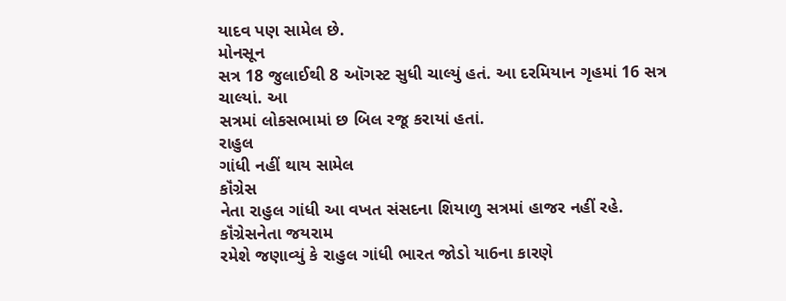યાદવ પણ સામેલ છે.
મોનસૂન
સત્ર 18 જુલાઈથી 8 ઑગસ્ટ સુધી ચાલ્યું હતં. આ દરમિયાન ગૃહમાં 16 સત્ર ચાલ્યાં. આ
સત્રમાં લોકસભામાં છ બિલ રજૂ કરાયાં હતાં.
રાહુલ
ગાંધી નહીં થાય સામેલ
કૉંગ્રેસ
નેતા રાહુલ ગાંધી આ વખત સંસદના શિયાળુ સત્રમાં હાજર નહીં રહે. કૉંગ્રેસનેતા જયરામ
રમેશે જણાવ્યું કે રાહુલ ગાંધી ભારત જોડો યા6ના કારણે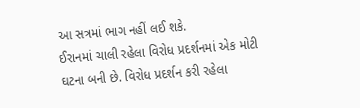આ સત્રમાં ભાગ નહીં લઈ શકે.
ઈરાનમાં ચાલી રહેલા વિરોધ પ્રદર્શનમાં એક મોટી ઘટના બની છે. વિરોધ પ્રદર્શન કરી રહેલા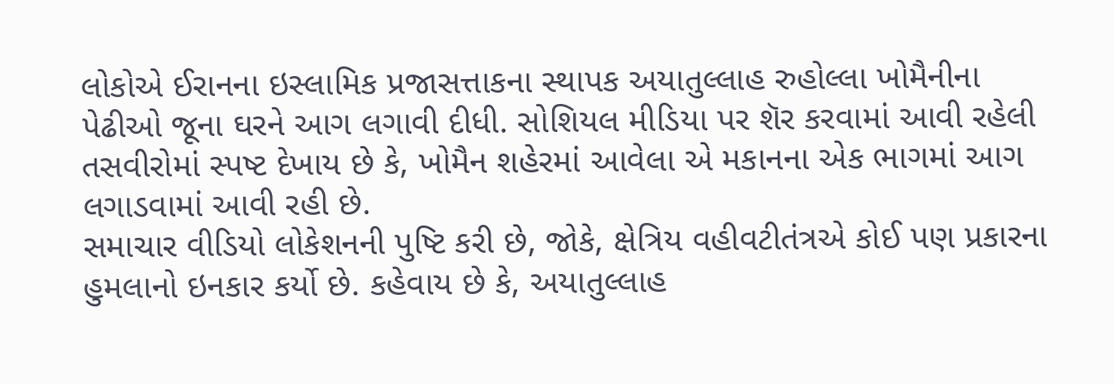લોકોએ ઈરાનના ઇસ્લામિક પ્રજાસત્તાકના સ્થાપક અયાતુલ્લાહ રુહોલ્લા ખોમૈનીના પેઢીઓ જૂના ઘરને આગ લગાવી દીધી. સોશિયલ મીડિયા પર શૅર કરવામાં આવી રહેલી તસવીરોમાં સ્પષ્ટ દેખાય છે કે, ખોમૈન શહેરમાં આવેલા એ મકાનના એક ભાગમાં આગ લગાડવામાં આવી રહી છે.
સમાચાર વીડિયો લોકેશનની પુષ્ટિ કરી છે, જોકે, ક્ષેત્રિય વહીવટીતંત્રએ કોઈ પણ પ્રકારના હુમલાનો ઇનકાર કર્યો છે. કહેવાય છે કે, અયાતુલ્લાહ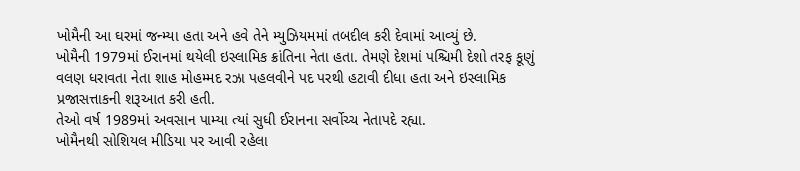ખોમૈની આ ઘરમાં જન્મ્યા હતા અને હવે તેને મ્યુઝિયમમાં તબદીલ કરી દેવામાં આવ્યું છે.
ખોમૈની 1979માં ઈરાનમાં થયેલી ઇસ્લામિક ક્રાંતિના નેતા હતા. તેમણે દેશમાં પશ્ચિમી દેશો તરફ કૂણું વલણ ધરાવતા નેતા શાહ મોહમ્મદ રઝા પહલવીને પદ પરથી હટાવી દીધા હતા અને ઇસ્લામિક પ્રજાસત્તાકની શરૂઆત કરી હતી.
તેઓ વર્ષ 1989માં અવસાન પામ્યા ત્યાં સુધી ઈરાનના સર્વોચ્ચ નેતાપદે રહ્યા.
ખોમૈનથી સોશિયલ મીડિયા પર આવી રહેલા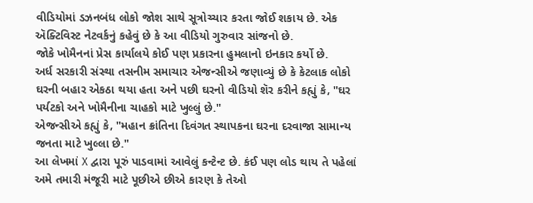વીડિયોમાં ડઝનબંધ લોકો જોશ સાથે સૂત્રોચ્ચાર કરતા જોઈ શકાય છે. એક ઍક્ટિવિસ્ટ નેટવર્કનું કહેવું છે કે આ વીડિયો ગુરુવાર સાંજનો છે.
જોકે ખોમૈનનાં પ્રેસ કાર્યાલયે કોઈ પણ પ્રકારના હુમલાનો ઇનકાર કર્યો છે.
અર્ધ સરકારી સંસ્થા તસનીમ સમાચાર એજન્સીએ જણાવ્યું છે કે કેટલાક લોકો ઘરની બહાર એકઠા થયા હતા અને પછી ઘરનો વીડિયો શૅર કરીને કહ્યું કે, "ઘર પર્યટકો અને ખોમૈનીના ચાહકો માટે ખુલ્લું છે."
એજન્સીએ કહ્યું કે, "મહાન ક્રાંતિના દિવંગત સ્થાપકના ઘરના દરવાજા સામાન્ય જનતા માટે ખુલ્લા છે."
આ લેખમાં X દ્વારા પૂરું પાડવામાં આવેલું કન્ટેન્ટ છે. કંઈ પણ લોડ થાય તે પહેલાં અમે તમારી મંજૂરી માટે પૂછીએ છીએ કારણ કે તેઓ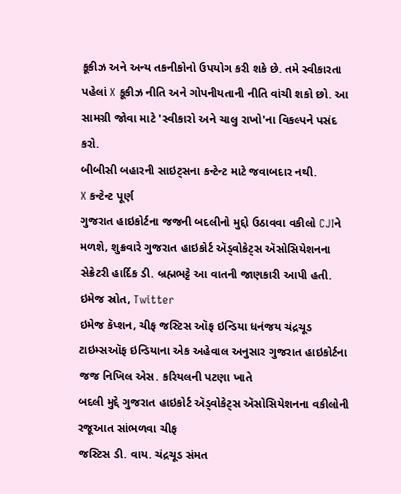કૂકીઝ અને અન્ય તકનીકોનો ઉપયોગ કરી શકે છે. તમે સ્વીકારતા પહેલાં X કૂકીઝ નીતિ અને ગોપનીયતાની નીતિ વાંચી શકો છો. આ સામગ્રી જોવા માટે 'સ્વીકારો અને ચાલુ રાખો'ના વિકલ્પને પસંદ કરો.
બીબીસી બહારની સાઇટ્સના કન્ટેન્ટ માટે જવાબદાર નથી.
X કન્ટેન્ટ પૂર્ણ
ગુજરાત હાઇકોર્ટના જજની બદલીનો મુદ્દો ઉઠાવવા વકીલો CJIને મળશે, શુક્રવારે ગુજરાત હાઇકોર્ટ ઍડ્વોકેટ્સ ઍસોસિયેશનના સેક્રેટરી હાર્દિક ડી. બ્રહ્મભટ્ટે આ વાતની જાણકારી આપી હતી.
ઇમેજ સ્રોત, Twitter
ઇમેજ કૅપ્શન, ચીફ જસ્ટિસ ઑફ ઇન્ડિયા ધનંજય ચંદ્રચૂડ
ટાઇમ્સઑફ ઇન્ડિયાના એક અહેવાલ અનુસાર ગુજરાત હાઇકોર્ટના જજ નિખિલ એસ. કરિયલની પટણા ખાતે
બદલી મુદ્દે ગુજરાત હાઇકોર્ટ ઍડ્વોકેટ્સ ઍસોસિયેશનના વકીલોની રજૂઆત સાંભળવા ચીફ
જસ્ટિસ ડી. વાય. ચંદ્રચૂડ સંમત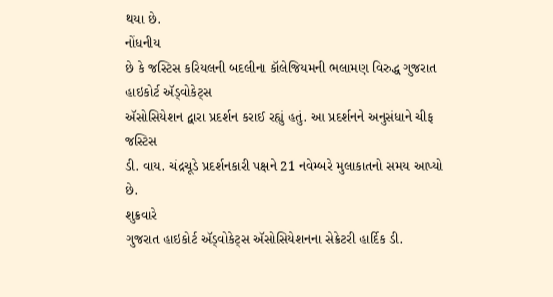થયા છે.
નોંધનીય
છે કે જસ્ટિસ કરિયલની બદલીના કૉલેજિયમની ભલામણ વિરુદ્ધ ગુજરાત હાઇકોર્ટ ઍડ્વોકેટ્સ
ઍસોસિયેશન દ્વારા પ્રદર્શન કરાઈ રહ્યું હતું. આ પ્રદર્શનને અનુસંધાને ચીફ જસ્ટિસ
ડી. વાય. ચંદ્રચૂડે પ્રદર્શનકારી પક્ષને 21 નવેમ્બરે મુલાકાતનો સમય આપ્યો છે.
શુક્રવારે
ગુજરાત હાઇકોર્ટ ઍડ્વોકેટ્સ ઍસોસિયેશનના સેક્રેટરી હાર્દિક ડી.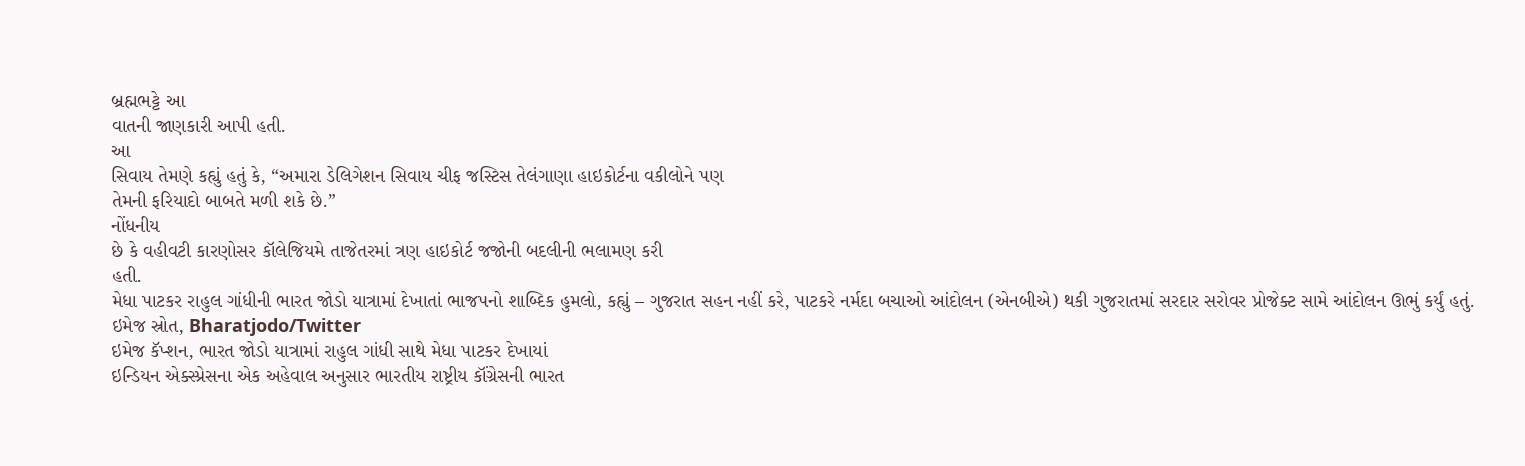બ્રહ્મભટ્ટે આ
વાતની જાણકારી આપી હતી.
આ
સિવાય તેમણે કહ્યું હતું કે, “અમારા ડેલિગેશન સિવાય ચીફ જસ્ટિસ તેલંગાણા હાઇકોર્ટના વકીલોને પણ
તેમની ફરિયાદો બાબતે મળી શકે છે.”
નોંધનીય
છે કે વહીવટી કારણોસર કૉલેજિયમે તાજેતરમાં ત્રણ હાઇકોર્ટ જજોની બદલીની ભલામણ કરી
હતી.
મેધા પાટકર રાહુલ ગાંધીની ભારત જોડો યાત્રામાં દેખાતાં ભાજપનો શાબ્દિક હુમલો, કહ્યું – ગુજરાત સહન નહીં કરે, પાટકરે નર્મદા બચાઓ આંદોલન (એનબીએ) થકી ગુજરાતમાં સરદાર સરોવર પ્રોજેક્ટ સામે આંદોલન ઊભું કર્યું હતું.
ઇમેજ સ્રોત, Bharatjodo/Twitter
ઇમેજ કૅપ્શન, ભારત જોડો યાત્રામાં રાહુલ ગાંધી સાથે મેધા પાટકર દેખાયાં
ઇન્ડિયન એક્સ્પ્રેસના એક અહેવાલ અનુસાર ભારતીય રાષ્ટ્રીય કૉંગ્રેસની ભારત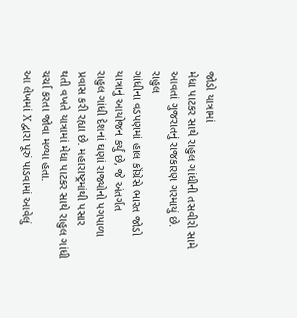જોડો યાત્રામાં
મેધા પાટકર સાથે રાહુલ ગાંધીની તસવીરો સામે આવતાં ગુજરાતનું રાજકારણ ગરમાયું છે.
રાહુલ
ગાંધીના વડપણમાં હાલ કૉંગ્રેસે ભારત જોડો યાત્રાનું આયોજન કર્યું છે, જે અંતર્ગત
રાહુલ ગાંધી દેશનાં ઘણાં રાજ્યોનો પગપાળા પ્રવાસ કરી રહ્યા છે. મહારાષ્ટ્રમાંથી પસાર
થતી વખતે યાત્રામાં મેધા પાટકર સાથે રાહુલ ગાંધી ચર્ચા કરતા જોવા મળ્યા હતા.
આ લેખમાં X દ્વારા પૂરું પાડવામાં આવેલું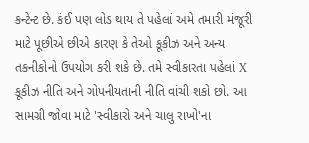કન્ટેન્ટ છે. કંઈ પણ લોડ થાય તે પહેલાં અમે તમારી મંજૂરી માટે પૂછીએ છીએ કારણ કે તેઓ કૂકીઝ અને અન્ય તકનીકોનો ઉપયોગ કરી શકે છે. તમે સ્વીકારતા પહેલાં X કૂકીઝ નીતિ અને ગોપનીયતાની નીતિ વાંચી શકો છો. આ સામગ્રી જોવા માટે 'સ્વીકારો અને ચાલુ રાખો'ના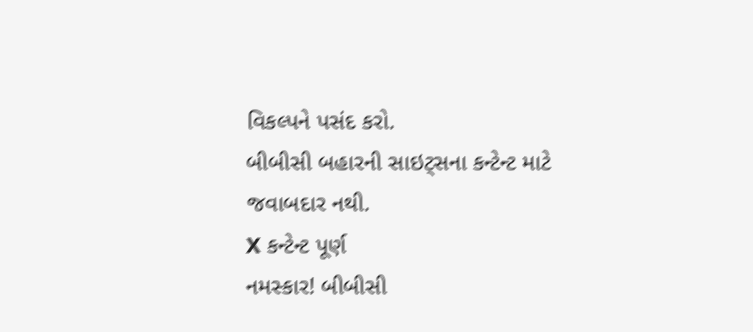વિકલ્પને પસંદ કરો.
બીબીસી બહારની સાઇટ્સના કન્ટેન્ટ માટે જવાબદાર નથી.
X કન્ટેન્ટ પૂર્ણ
નમસ્કાર! બીબીસી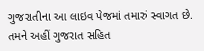ગુજરાતીના આ લાઇવ પેજમાં તમારું સ્વાગત છે.
તમને અહીં ગુજરાત સહિત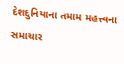દેશદુનિયાના તમામ મહત્ત્વના સમાચાર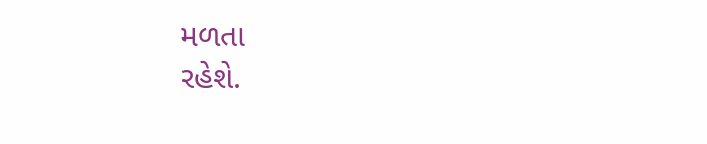મળતા
રહેશે.